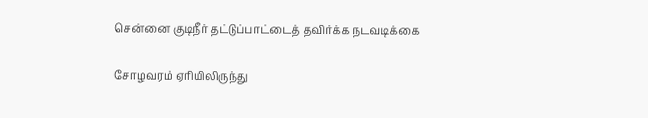சென்னை குடிநீர் தட்டுப்பாட்டைத் தவிர்க்க நடவடிக்கை

சோழவரம் ஏரியிலிருந்து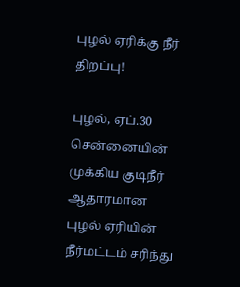புழல் ஏரிக்கு நீர் திறப்பு!

புழல், ஏப்.30 சென்னையின் முக்கிய குடிநீர் ஆதாரமான புழல் ஏரியின் நீர்மட்டம் சரிந்து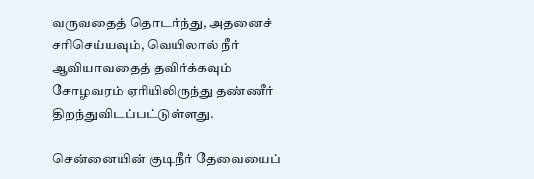வருவதைத் தொடர்ந்து, அதனைச் சரிசெய்யவும், வெயிலால் நீர் ஆவியாவதைத் தவிர்க்கவும் சோழவரம் ஏரியிலிருந்து தண்ணீர் திறந்துவிடப்பட்டுள்ளது.

சென்னையின் குடிநீர் தேவையைப்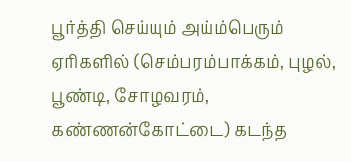பூர்த்தி செய்யும் அய்ம்பெரும் ஏரிகளில் (செம்பரம்பாக்கம், புழல், பூண்டி, சோழவரம், கண்ணன்கோட்டை) கடந்த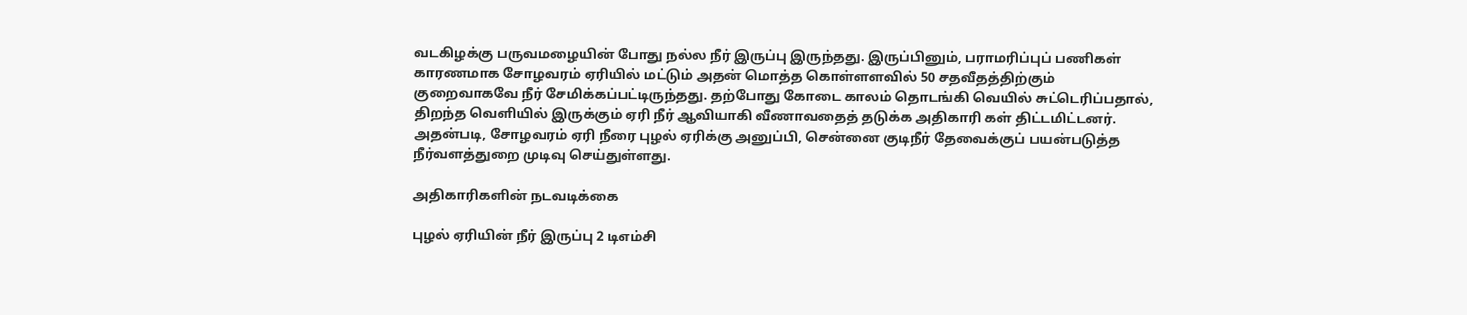வடகிழக்கு பருவமழையின் போது நல்ல நீர் இருப்பு இருந்தது. இருப்பினும், பராமரிப்புப் பணிகள் காரணமாக சோழவரம் ஏரியில் மட்டும் அதன் மொத்த கொள்ளளவில் 50 சதவீதத்திற்கும் குறைவாகவே நீர் சேமிக்கப்பட்டிருந்தது. தற்போது கோடை காலம் தொடங்கி வெயில் சுட்டெரிப்பதால், திறந்த வெளியில் இருக்கும் ஏரி நீர் ஆவியாகி வீணாவதைத் தடுக்க அதிகாரி கள் திட்டமிட்டனர். அதன்படி, சோழவரம் ஏரி நீரை புழல் ஏரிக்கு அனுப்பி, சென்னை குடிநீர் தேவைக்குப் பயன்படுத்த நீர்வளத்துறை முடிவு செய்துள்ளது.

அதிகாரிகளின் நடவடிக்கை

புழல் ஏரியின் நீர் இருப்பு 2 டிஎம்சி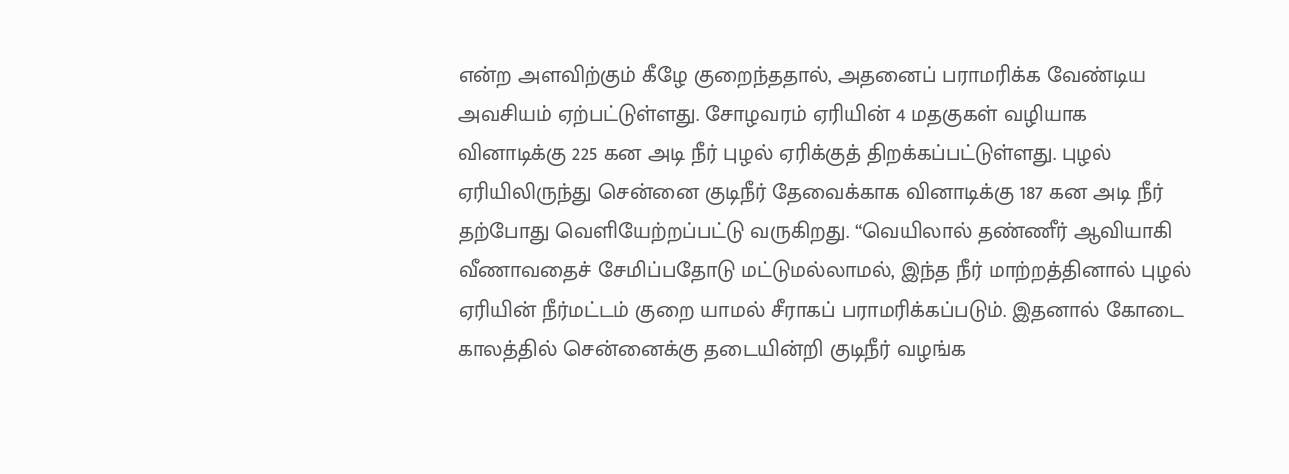என்ற அளவிற்கும் கீழே குறைந்ததால், அதனைப் பராமரிக்க வேண்டிய அவசியம் ஏற்பட்டுள்ளது. சோழவரம் ஏரியின் 4 மதகுகள் வழியாக வினாடிக்கு 225 கன அடி நீர் புழல் ஏரிக்குத் திறக்கப்பட்டுள்ளது. புழல் ஏரியிலிருந்து சென்னை குடிநீர் தேவைக்காக வினாடிக்கு 187 கன அடி நீர் தற்போது வெளியேற்றப்பட்டு வருகிறது. “வெயிலால் தண்ணீர் ஆவியாகி வீணாவதைச் சேமிப்பதோடு மட்டுமல்லாமல், இந்த நீர் மாற்றத்தினால் புழல் ஏரியின் நீர்மட்டம் குறை யாமல் சீராகப் பராமரிக்கப்படும். இதனால் கோடை காலத்தில் சென்னைக்கு தடையின்றி குடிநீர் வழங்க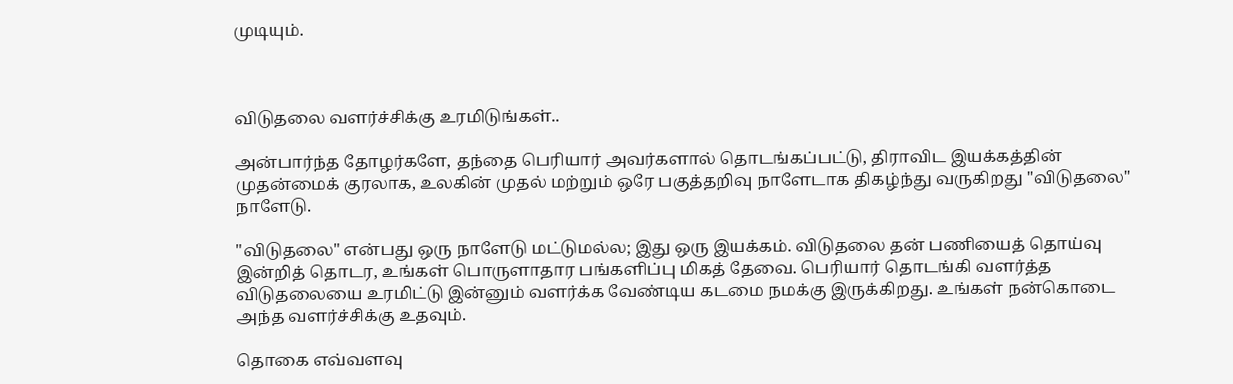முடியும்.



விடுதலை வளர்ச்சிக்கு உரமிடுங்கள்..

அன்பார்ந்த தோழர்களே, தந்தை பெரியார் அவர்களால் தொடங்கப்பட்டு, திராவிட இயக்கத்தின் முதன்மைக் குரலாக, உலகின் முதல் மற்றும் ஒரே பகுத்தறிவு நாளேடாக திகழ்ந்து வருகிறது "விடுதலை" நாளேடு.

"விடுதலை" என்பது ஒரு நாளேடு மட்டுமல்ல; இது ஒரு இயக்கம். விடுதலை தன் பணியைத் தொய்வு இன்றித் தொடர, உங்கள் பொருளாதார பங்களிப்பு மிகத் தேவை. பெரியார் தொடங்கி வளர்த்த விடுதலையை உரமிட்டு இன்னும் வளர்க்க வேண்டிய கடமை நமக்கு இருக்கிறது. உங்கள் நன்கொடை அந்த வளர்ச்சிக்கு உதவும்.

தொகை எவ்வளவு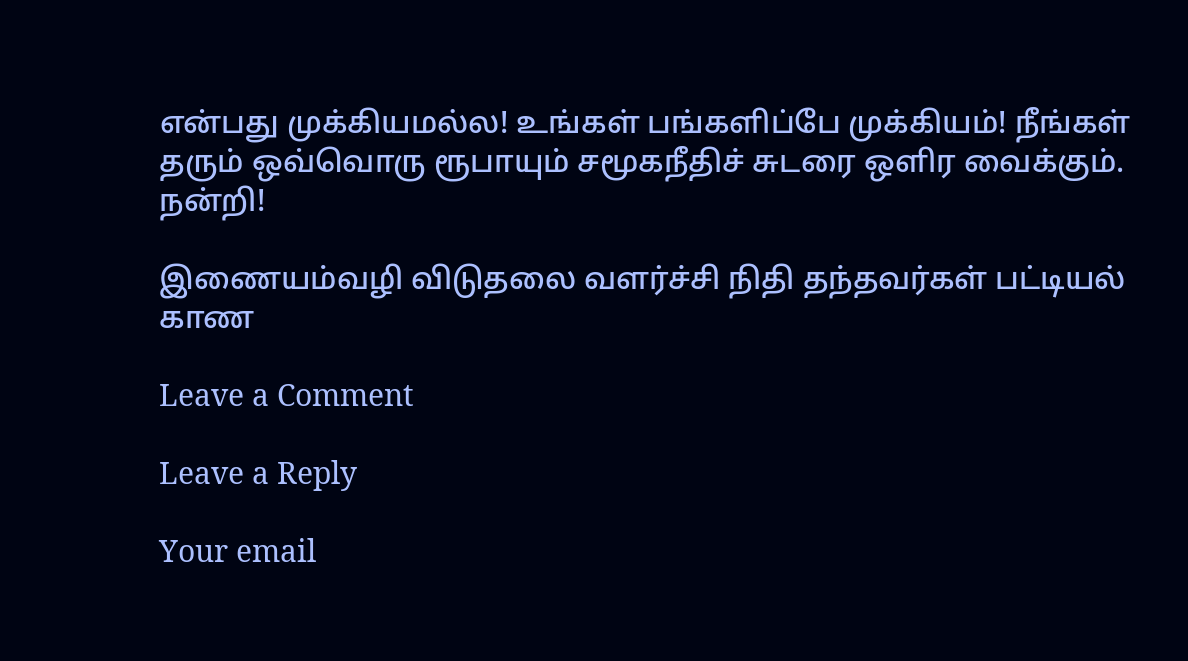என்பது முக்கியமல்ல! உங்கள் பங்களிப்பே முக்கியம்! நீங்கள் தரும் ஒவ்வொரு ரூபாயும் சமூகநீதிச் சுடரை ஒளிர வைக்கும். நன்றி!

இணையம்வழி விடுதலை வளர்ச்சி நிதி தந்தவர்கள் பட்டியல் காண

Leave a Comment

Leave a Reply

Your email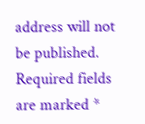address will not be published. Required fields are marked *